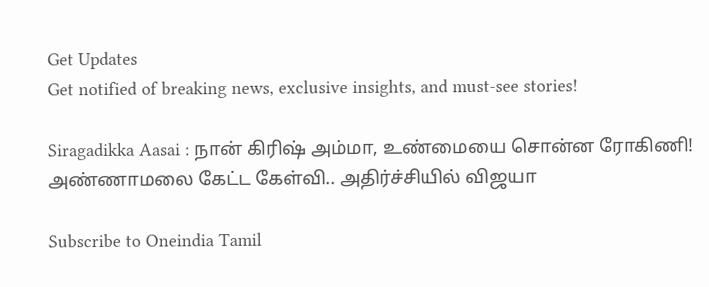Get Updates
Get notified of breaking news, exclusive insights, and must-see stories!

Siragadikka Aasai : நான் கிரிஷ் அம்மா, உண்மையை சொன்ன ரோகிணி! அண்ணாமலை கேட்ட கேள்வி.. அதிர்ச்சியில் விஜயா

Subscribe to Oneindia Tamil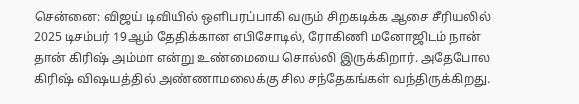சென்னை: விஜய் டிவியில் ஒளிபரப்பாகி வரும் சிறகடிக்க ஆசை சீரியலில் 2025 டிசம்பர் 19ஆம் தேதிக்கான எபிசோடில், ரோகிணி மனோஜிடம் நான் தான் கிரிஷ் அம்மா என்று உண்மையை சொல்லி இருக்கிறார். அதேபோல கிரிஷ் விஷயத்தில் அண்ணாமலைக்கு சில சந்தேகங்கள் வந்திருக்கிறது.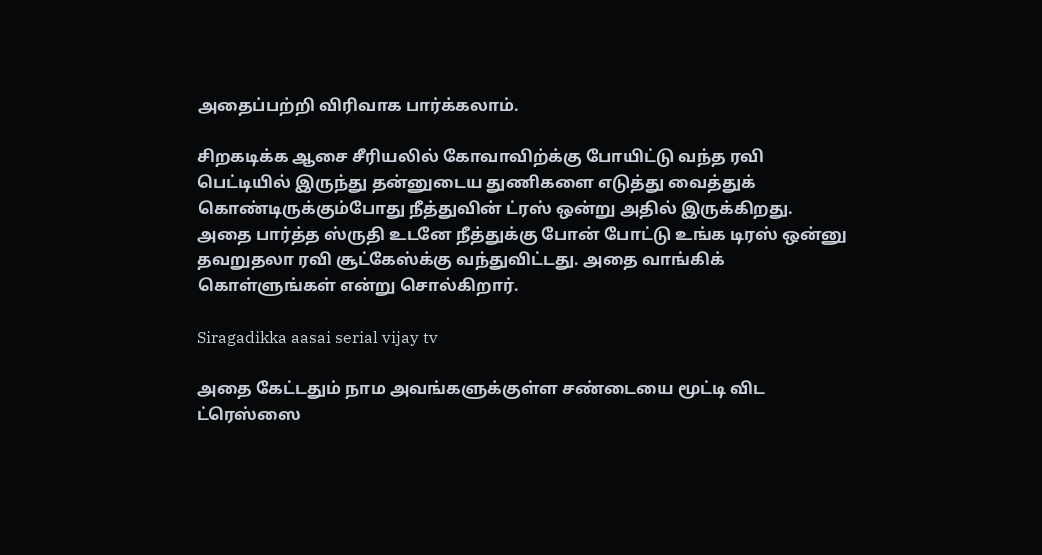அதைப்பற்றி விரிவாக பார்க்கலாம்.

சிறகடிக்க ஆசை சீரியலில் கோவாவிற்க்கு போயிட்டு வந்த ரவி பெட்டியில் இருந்து தன்னுடைய துணிகளை எடுத்து வைத்துக் கொண்டிருக்கும்போது நீத்துவின் ட்ரஸ் ஒன்று அதில் இருக்கிறது. அதை பார்த்த ஸ்ருதி உடனே நீத்துக்கு போன் போட்டு உங்க டிரஸ் ஒன்னு தவறுதலா ரவி சூட்கேஸ்க்கு வந்துவிட்டது. அதை வாங்கிக் கொள்ளுங்கள் என்று சொல்கிறார்.

Siragadikka aasai serial vijay tv

அதை கேட்டதும் நாம அவங்களுக்குள்ள சண்டையை மூட்டி விட ட்ரெஸ்ஸை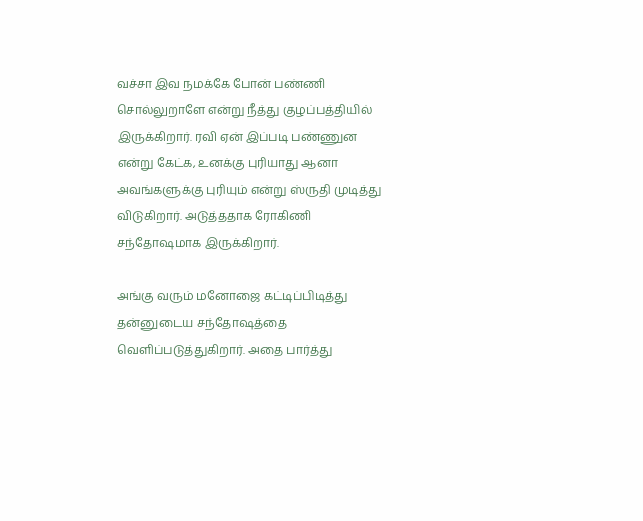வச்சா இவ நமக்கே போன் பண்ணி சொல்லுறாளே என்று நீத்து குழப்பத்தியில் இருக்கிறார். ரவி ஏன் இப்படி பண்ணுன என்று கேட்க, உனக்கு புரியாது ஆனா அவங்களுக்கு புரியும் என்று ஸ்ருதி முடித்து விடுகிறார். அடுத்ததாக ரோகிணி சந்தோஷமாக இருக்கிறார்.

அங்கு வரும் மனோஜை கட்டிப்பிடித்து தன்னுடைய சந்தோஷத்தை வெளிப்படுத்துகிறார். அதை பார்த்து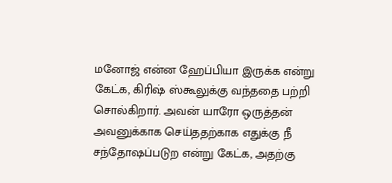மனோஜ் என்ன ஹேப்பியா இருக்க என்று கேட்க, கிரிஷ் ஸ்கூலுக்கு வந்ததை பற்றி சொல்கிறார். அவன் யாரோ ஒருத்தன் அவனுக்காக செய்ததற்காக எதுக்கு நீ சந்தோஷப்படுற என்று கேட்க, அதற்கு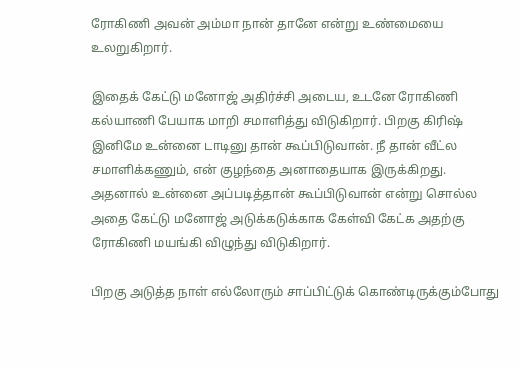ரோகிணி அவன் அம்மா நான் தானே என்று உண்மையை உலறுகிறார்.

இதைக் கேட்டு மனோஜ் அதிர்ச்சி அடைய, உடனே ரோகிணி கல்யாணி பேயாக மாறி சமாளித்து விடுகிறார். பிறகு கிரிஷ் இனிமே உன்னை டாடினு தான் கூப்பிடுவான். நீ தான் வீட்ல சமாளிக்கணும், என் குழந்தை அனாதையாக இருக்கிறது. அதனால் உன்னை அப்படித்தான் கூப்பிடுவான் என்று சொல்ல அதை கேட்டு மனோஜ் அடுக்கடுக்காக கேள்வி கேட்க அதற்கு ரோகிணி மயங்கி விழுந்து விடுகிறார்.

பிறகு அடுத்த நாள் எல்லோரும் சாப்பிட்டுக் கொண்டிருக்கும்போது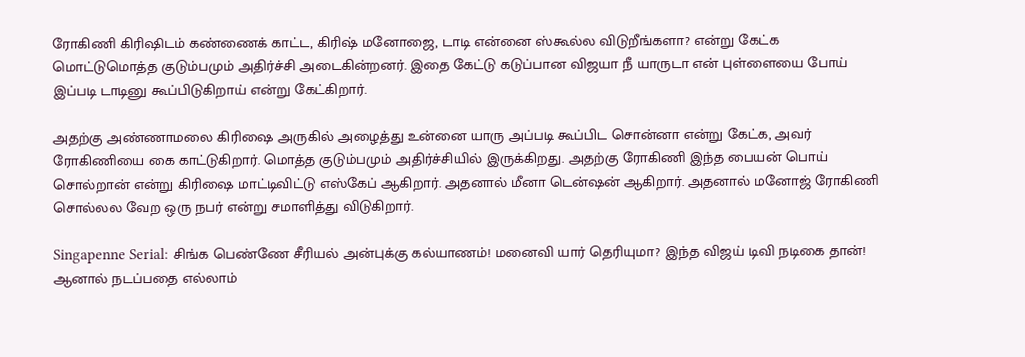ரோகிணி கிரிஷிடம் கண்ணைக் காட்ட, கிரிஷ் மனோஜை, டாடி என்னை ஸ்கூல்ல விடுறீங்களா? என்று கேட்க மொட்டுமொத்த குடும்பமும் அதிர்ச்சி அடைகின்றனர். இதை கேட்டு கடுப்பான விஜயா நீ யாருடா என் புள்ளையை போய் இப்படி டாடினு கூப்பிடுகிறாய் என்று கேட்கிறார்.

அதற்கு அண்ணாமலை கிரிஷை அருகில் அழைத்து உன்னை யாரு அப்படி கூப்பிட சொன்னா என்று கேட்க, அவர் ரோகிணியை கை காட்டுகிறார். மொத்த குடும்பமும் அதிர்ச்சியில் இருக்கிறது. அதற்கு ரோகிணி இந்த பையன் பொய் சொல்றான் என்று கிரிஷை மாட்டிவிட்டு எஸ்கேப் ஆகிறார். அதனால் மீனா டென்ஷன் ஆகிறார். அதனால் மனோஜ் ரோகிணி சொல்லல வேற ஒரு நபர் என்று சமாளித்து விடுகிறார்.

Singapenne Serial: சிங்க பெண்ணே சீரியல் அன்புக்கு கல்யாணம்! மனைவி யார் தெரியுமா? இந்த விஜய் டிவி நடிகை தான்!
ஆனால் நடப்பதை எல்லாம்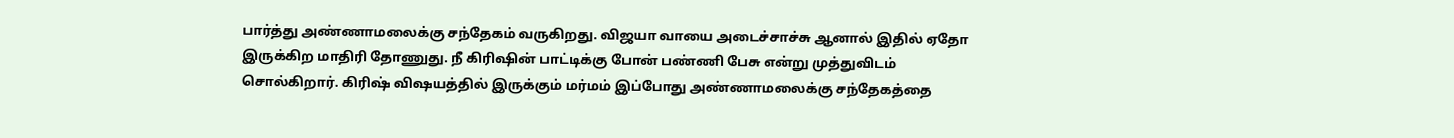பார்த்து அண்ணாமலைக்கு சந்தேகம் வருகிறது. விஜயா வாயை அடைச்சாச்சு ஆனால் இதில் ஏதோ இருக்கிற மாதிரி தோணுது. நீ கிரிஷின் பாட்டிக்கு போன் பண்ணி பேசு என்று முத்துவிடம் சொல்கிறார். கிரிஷ் விஷயத்தில் இருக்கும் மர்மம் இப்போது அண்ணாமலைக்கு சந்தேகத்தை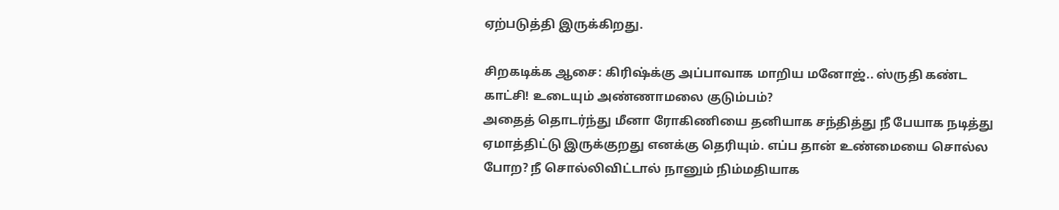ஏற்படுத்தி இருக்கிறது.

சிறகடிக்க ஆசை: கிரிஷ்க்கு அப்பாவாக மாறிய மனோஜ்.. ஸ்ருதி கண்ட காட்சி! உடையும் அண்ணாமலை குடும்பம்?
அதைத் தொடர்ந்து மீனா ரோகிணியை தனியாக சந்தித்து நீ பேயாக நடித்து ஏமாத்திட்டு இருக்குறது எனக்கு தெரியும். எப்ப தான் உண்மையை சொல்ல போற? நீ சொல்லிவிட்டால் நானும் நிம்மதியாக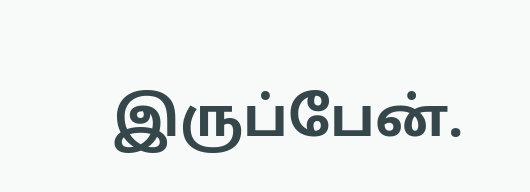இருப்பேன்.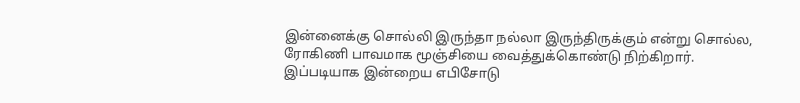இன்னைக்கு சொல்லி இருந்தா நல்லா இருந்திருக்கும் என்று சொல்ல, ரோகிணி பாவமாக மூஞ்சியை வைத்துக்கொண்டு நிற்கிறார். இப்படியாக இன்றைய எபிசோடு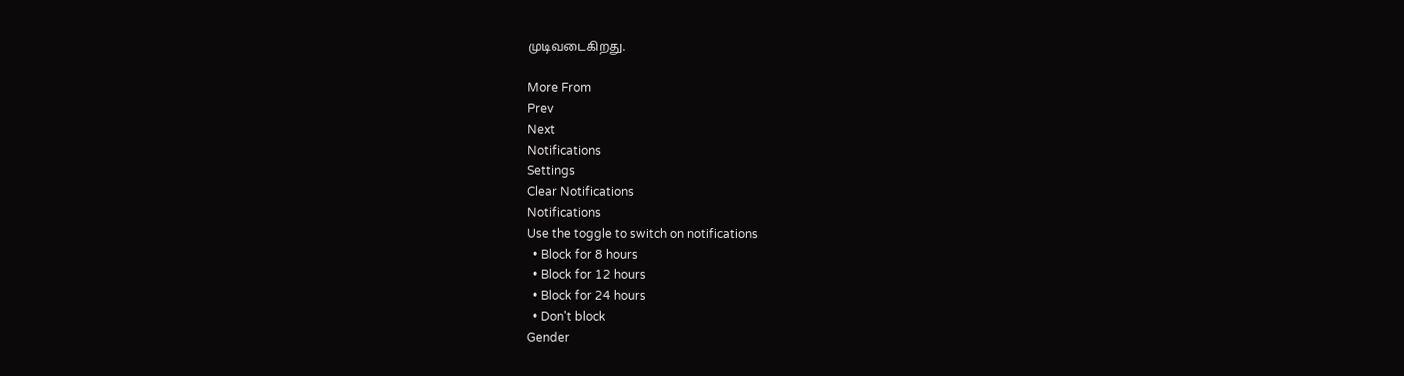முடிவடைகிறது.

More From
Prev
Next
Notifications
Settings
Clear Notifications
Notifications
Use the toggle to switch on notifications
  • Block for 8 hours
  • Block for 12 hours
  • Block for 24 hours
  • Don't block
Gender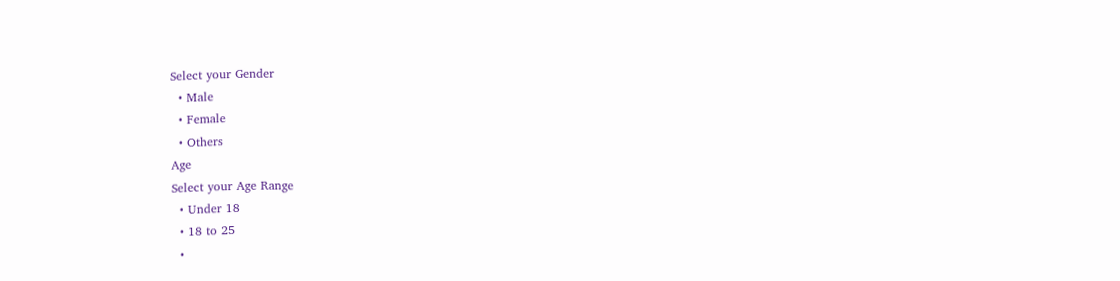Select your Gender
  • Male
  • Female
  • Others
Age
Select your Age Range
  • Under 18
  • 18 to 25
  •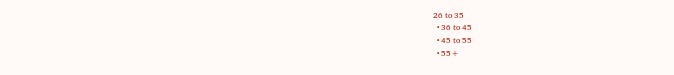26 to 35
  • 36 to 45
  • 45 to 55
  • 55+